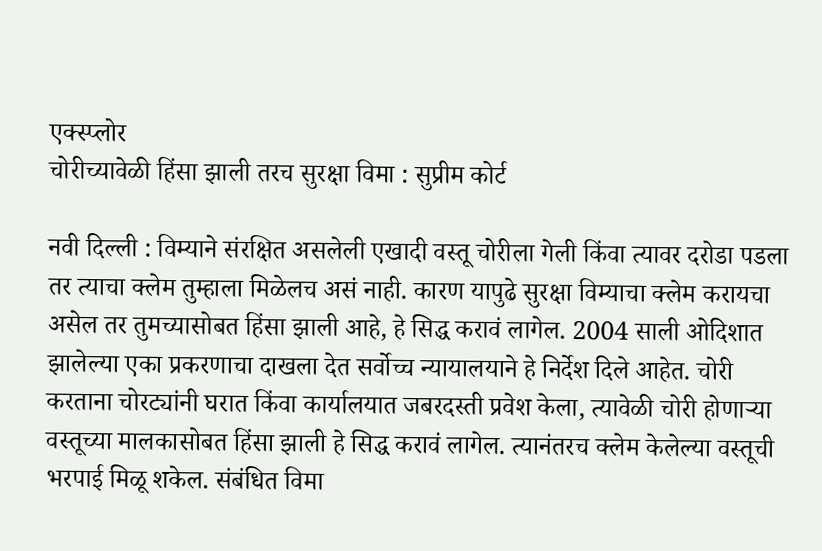एक्स्प्लोर
चोरीच्यावेळी हिंसा झाली तरच सुरक्षा विमा : सुप्रीम कोर्ट

नवी दिल्ली : विम्याने संरक्षित असलेली एखादी वस्तू चोरीला गेली किंवा त्यावर दरोडा पडला तर त्याचा क्लेम तुम्हाला मिळेलच असं नाही. कारण यापुढे सुरक्षा विम्याचा क्लेम करायचा असेल तर तुमच्यासोबत हिंसा झाली आहे, हे सिद्ध करावं लागेल. 2004 साली ओदिशात झालेल्या एका प्रकरणाचा दाखला देत सर्वोच्च न्यायालयाने हे निर्देश दिले आहेत. चोरी करताना चोरट्यांनी घरात किंवा कार्यालयात जबरदस्ती प्रवेश केला, त्यावेळी चोरी होणाऱ्या वस्तूच्या मालकासोबत हिंसा झाली हे सिद्ध करावं लागेल. त्यानंतरच क्लेम केलेल्या वस्तूची भरपाई मिळू शकेल. संबंधित विमा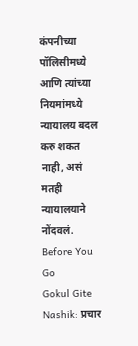कंपनीच्या पॉलिसीमध्ये आणि त्यांच्या नियमांमध्ये न्यायालय बदल करु शकत नाही, असं मतही न्यायालयाने नोंदवलं.
Before You Go
Gokul Gite Nashik: प्रचार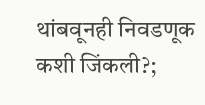थांबवूनही निवडणूक कशी जिंकली?;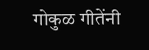गोकुळ गीतेंनी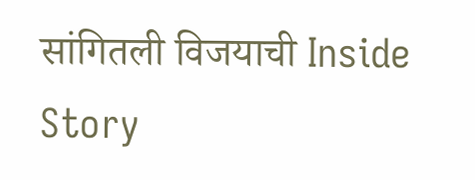सांगितली विजयाची Inside Story